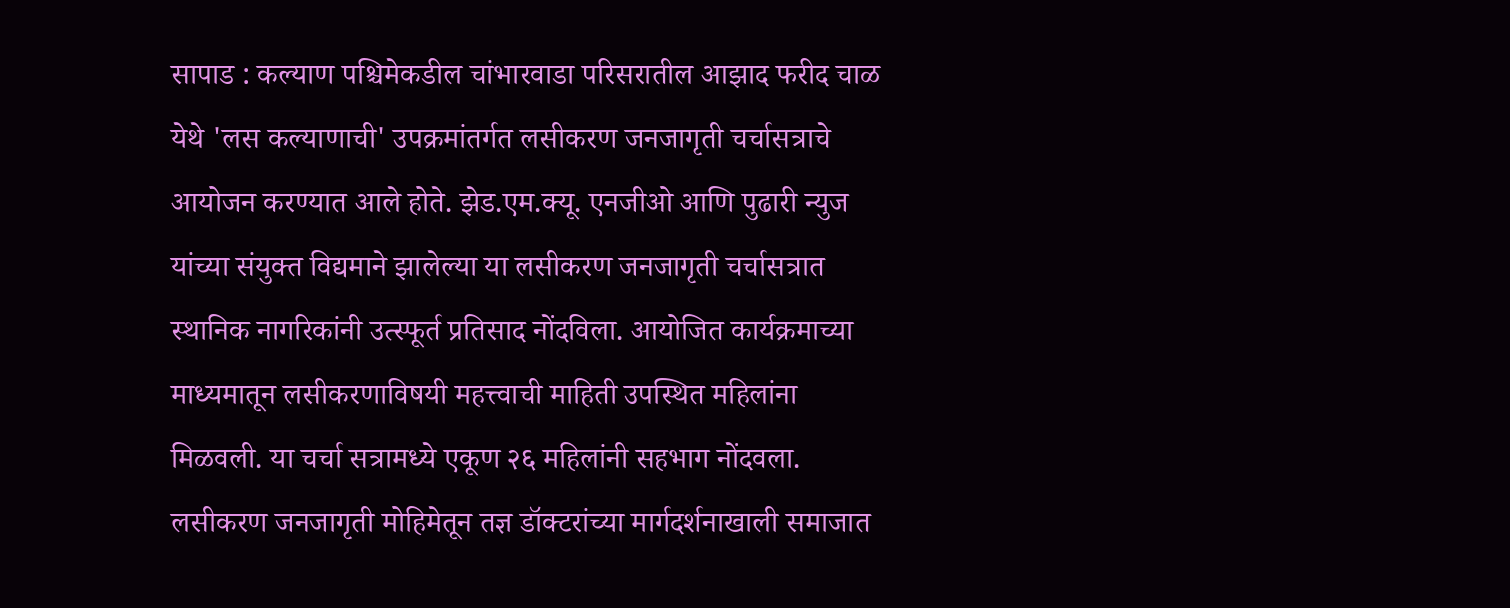सापाड : कल्याण पश्चिमेकडील चांभारवाडा परिसरातील आझाद फरीद चाळ येथे 'लस कल्याणाची' उपक्रमांतर्गत लसीकरण जनजागृती चर्चासत्राचे आयोजन करण्यात आले होते. झेड.एम.क्यू. एनजीओ आणि पुढारी न्युज यांच्या संयुक्त विद्यमाने झालेल्या या लसीकरण जनजागृती चर्चासत्रात स्थानिक नागरिकांनी उत्स्फूर्त प्रतिसाद नोंदविला. आयोजित कार्यक्रमाच्या माध्यमातून लसीकरणाविषयी महत्त्वाची माहिती उपस्थित महिलांना मिळवली. या चर्चा सत्रामध्ये एकूण २६ महिलांनी सहभाग नोंदवला.
लसीकरण जनजागृती मोहिमेतून तज्ञ डॉक्टरांच्या मार्गदर्शनाखाली समाजात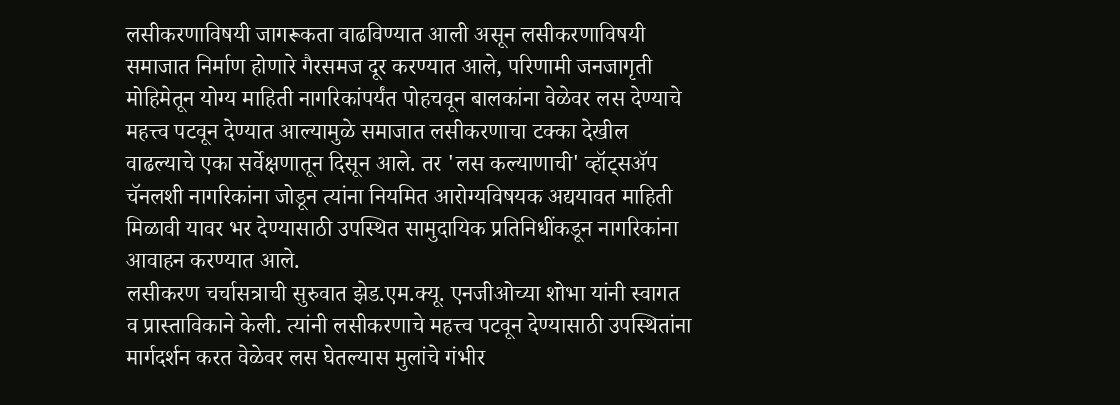लसीकरणाविषयी जागरूकता वाढविण्यात आली असून लसीकरणाविषयी समाजात निर्माण होणारे गैरसमज दूर करण्यात आले, परिणामी जनजागृती मोहिमेतून योग्य माहिती नागरिकांपर्यंत पोहचवून बालकांना वेळेवर लस देण्याचे महत्त्व पटवून देण्यात आल्यामुळे समाजात लसीकरणाचा टक्का देखील वाढल्याचे एका सर्वेक्षणातून दिसून आले. तर 'लस कल्याणाची' व्हॉट्सॲप चॅनलशी नागरिकांना जोडून त्यांना नियमित आरोग्यविषयक अद्ययावत माहिती मिळावी यावर भर देण्यासाठी उपस्थित सामुदायिक प्रतिनिधींकडून नागरिकांना आवाहन करण्यात आले.
लसीकरण चर्चासत्राची सुरुवात झेड.एम.क्यू. एनजीओच्या शोभा यांनी स्वागत व प्रास्ताविकाने केली. त्यांनी लसीकरणाचे महत्त्व पटवून देण्यासाठी उपस्थितांना मार्गदर्शन करत वेळेवर लस घेतल्यास मुलांचे गंभीर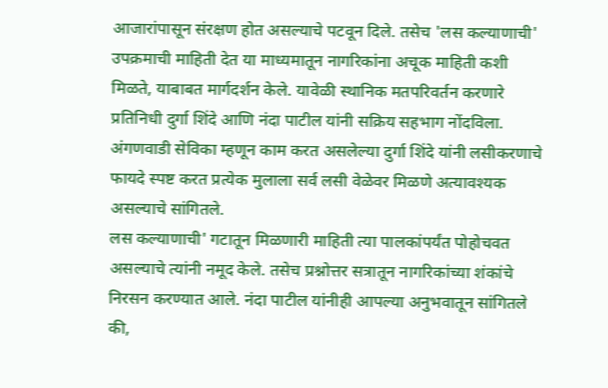आजारांपासून संरक्षण होत असल्याचे पटवून दिले. तसेच 'लस कल्याणाची' उपक्रमाची माहिती देत या माध्यमातून नागरिकांना अचूक माहिती कशी मिळते, याबाबत मार्गदर्शन केले. यावेळी स्थानिक मतपरिवर्तन करणारे प्रतिनिधी दुर्गा शिंदे आणि नंदा पाटील यांनी सक्रिय सहभाग नोंदविला. अंगणवाडी सेविका म्हणून काम करत असलेल्या दुर्गा शिंदे यांनी लसीकरणाचे फायदे स्पष्ट करत प्रत्येक मुलाला सर्व लसी वेळेवर मिळणे अत्यावश्यक असल्याचे सांगितले.
लस कल्याणाची' गटातून मिळणारी माहिती त्या पालकांपर्यंत पोहोचवत असल्याचे त्यांनी नमूद केले. तसेच प्रश्नोत्तर सत्रातून नागरिकांच्या शंकांचे निरसन करण्यात आले. नंदा पाटील यांनीही आपल्या अनुभवातून सांगितले की,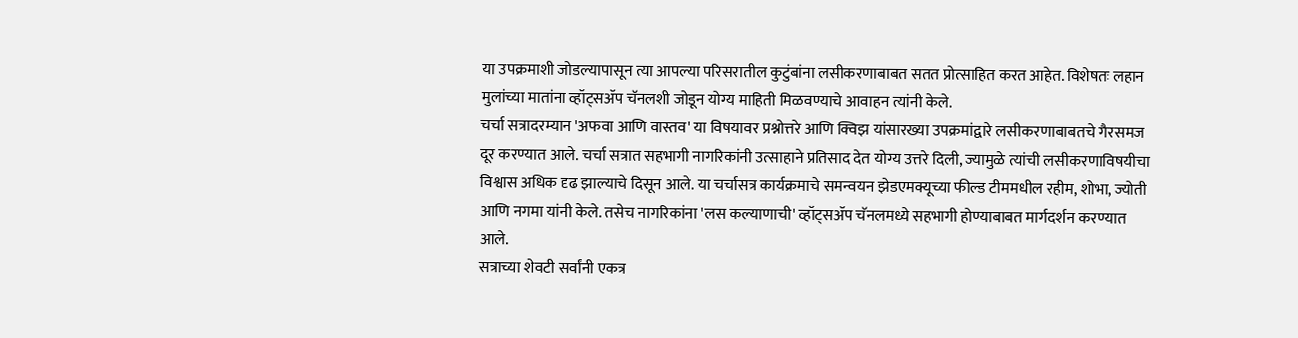या उपक्रमाशी जोडल्यापासून त्या आपल्या परिसरातील कुटुंबांना लसीकरणाबाबत सतत प्रोत्साहित करत आहेत. विशेषतः लहान मुलांच्या मातांना व्हॉट्सॲप चॅनलशी जोडून योग्य माहिती मिळवण्याचे आवाहन त्यांनी केले.
चर्चा सत्रादरम्यान 'अफवा आणि वास्तव' या विषयावर प्रश्नोत्तरे आणि क्विझ यांसारख्या उपक्रमांद्वारे लसीकरणाबाबतचे गैरसमज दूर करण्यात आले. चर्चा सत्रात सहभागी नागरिकांनी उत्साहाने प्रतिसाद देत योग्य उत्तरे दिली, ज्यामुळे त्यांची लसीकरणाविषयीचा विश्वास अधिक दृढ झाल्याचे दिसून आले. या चर्चासत्र कार्यक्रमाचे समन्वयन झेडएमक्यूच्या फील्ड टीममधील रहीम, शोभा, ज्योती आणि नगमा यांनी केले. तसेच नागरिकांना 'लस कल्याणाची' व्हॉट्सॲप चॅनलमध्ये सहभागी होण्याबाबत मार्गदर्शन करण्यात आले.
सत्राच्या शेवटी सर्वांनी एकत्र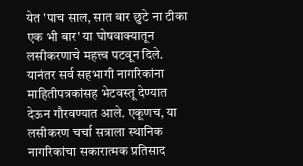येत 'पाच साल, सात बार छुटे ना टीका एक भी बार' या घोषवाक्यातून लसीकरणाचे महत्त्व पटवून दिले. यानंतर सर्व सहभागी नागरिकांना माहितीपत्रकांसह भेटवस्तू देण्यात देऊन गौरवण्यात आले. एकूणच, या लसीकरण चर्चा सत्राला स्थानिक नागरिकांचा सकारात्मक प्रतिसाद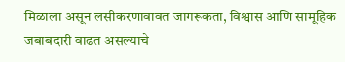मिळाला असून लसीकरणावावत जागरूकता, विश्वास आणि सामूहिक जबाबदारी वाढत असल्याचे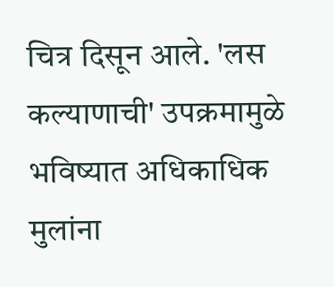चित्र दिसून आले. 'लस कल्याणाची' उपक्रमामुळे भविष्यात अधिकाधिक मुलांना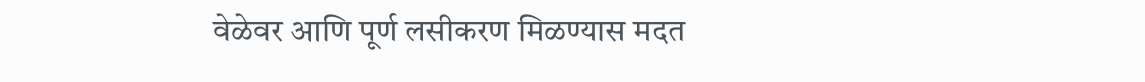वेळेवर आणि पूर्ण लसीकरण मिळण्यास मदत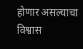होणार असल्याचा विश्वास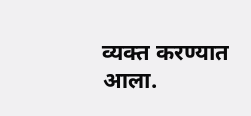व्यक्त करण्यात आला.